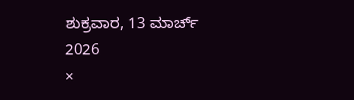ಶುಕ್ರವಾರ, 13 ಮಾರ್ಚ್ 2026
×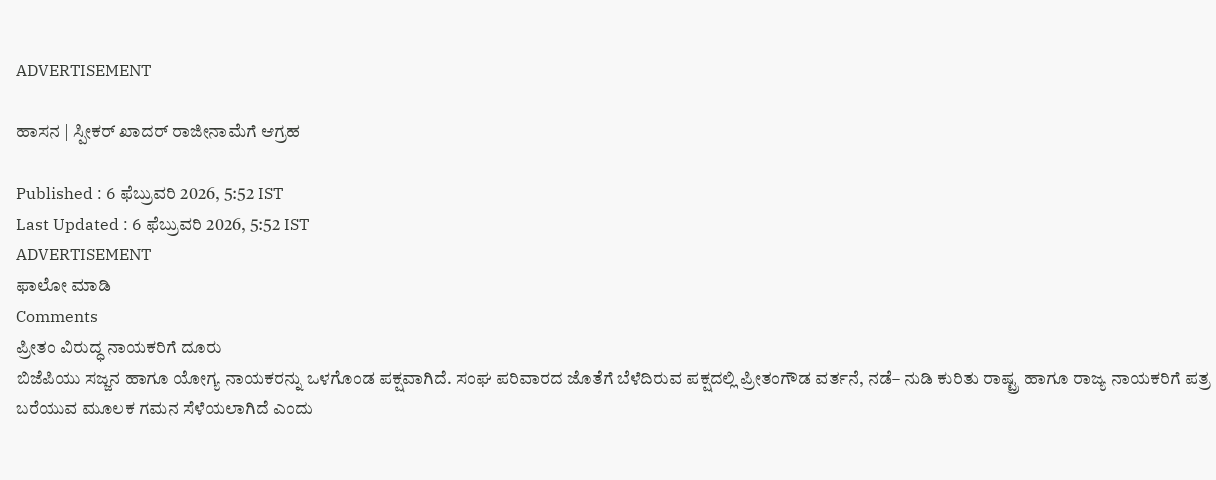ADVERTISEMENT

ಹಾಸನ | ಸ್ಪೀಕರ್‌ ಖಾದರ್‌ ರಾಜೀನಾಮೆಗೆ ಆಗ್ರಹ

Published : 6 ಫೆಬ್ರುವರಿ 2026, 5:52 IST
Last Updated : 6 ಫೆಬ್ರುವರಿ 2026, 5:52 IST
ADVERTISEMENT
ಫಾಲೋ ಮಾಡಿ
Comments
ಪ್ರೀತಂ ವಿರುದ್ಧ ನಾಯಕರಿಗೆ ದೂರು
ಬಿಜೆಪಿಯು ಸಜ್ಜನ ಹಾಗೂ ಯೋಗ್ಯ ನಾಯಕರನ್ನು ಒಳಗೊಂಡ ಪಕ್ಷವಾಗಿದೆ. ಸಂಘ ಪರಿವಾರದ ಜೊತೆಗೆ ಬೆಳೆದಿರುವ ಪಕ್ಷದಲ್ಲಿ ಪ್ರೀತಂಗೌಡ ವರ್ತನೆ, ನಡೆ– ನುಡಿ ಕುರಿತು ರಾಷ್ಟ್ರ ಹಾಗೂ ರಾಜ್ಯ ನಾಯಕರಿಗೆ ಪತ್ರ ಬರೆಯುವ ಮೂಲಕ ಗಮನ ಸೆಳೆಯಲಾಗಿದೆ ಎಂದು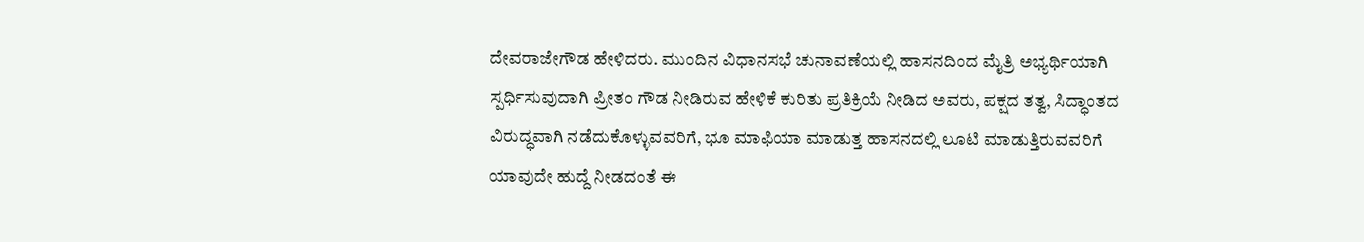ದೇವರಾಜೇಗೌಡ ಹೇಳಿದರು. ಮುಂದಿನ ವಿಧಾನಸಭೆ ಚುನಾವಣೆಯಲ್ಲಿ ಹಾಸನದಿಂದ ಮೈತ್ರಿ ಅಭ್ಯರ್ಥಿಯಾಗಿ ಸ್ಪರ್ಧಿಸುವುದಾಗಿ ಪ್ರೀತಂ ಗೌಡ ನೀಡಿರುವ ಹೇಳಿಕೆ ಕುರಿತು ಪ್ರತಿಕ್ರಿಯೆ ನೀಡಿದ ಅವರು, ಪಕ್ಷದ ತತ್ವ, ಸಿದ್ಧಾಂತದ ವಿರುದ್ಧವಾಗಿ ನಡೆದುಕೊಳ್ಳುವವರಿಗೆ, ಭೂ ಮಾಫಿಯಾ ಮಾಡುತ್ತ ಹಾಸನದಲ್ಲಿ ಲೂಟಿ ಮಾಡುತ್ತಿರುವವರಿಗೆ ಯಾವುದೇ ಹುದ್ದೆ ನೀಡದಂತೆ ಈ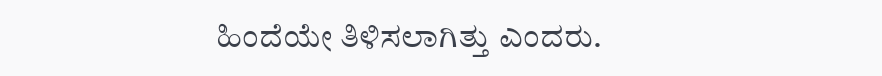ಹಿಂದೆಯೇ ತಿಳಿಸಲಾಗಿತ್ತು ಎಂದರು.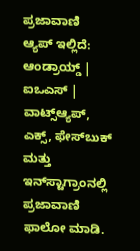ಪ್ರಜಾವಾಣಿ ಆ್ಯಪ್ ಇಲ್ಲಿದೆ: ಆಂಡ್ರಾಯ್ಡ್ | ಐಒಎಸ್ | ವಾಟ್ಸ್ಆ್ಯಪ್, ಎಕ್ಸ್, ಫೇಸ್‌ಬುಕ್ ಮತ್ತು ಇನ್‌ಸ್ಟಾಗ್ರಾಂನಲ್ಲಿ ಪ್ರಜಾವಾಣಿ ಫಾಲೋ ಮಾಡಿ.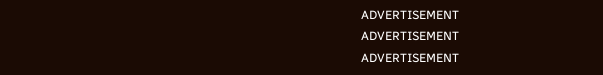ADVERTISEMENT
ADVERTISEMENT
ADVERTISEMENT